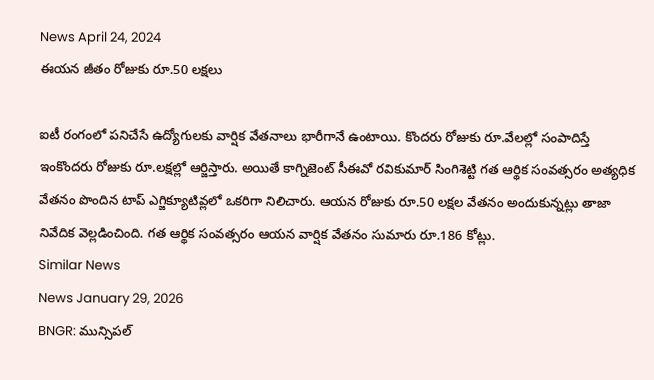News April 24, 2024
ఈయన జీతం రోజుకు రూ.50 లక్షలు

ఐటీ రంగంలో పనిచేసే ఉద్యోగులకు వార్షిక వేతనాలు భారీగానే ఉంటాయి. కొందరు రోజుకు రూ.వేలల్లో సంపాదిస్తే ఇంకొందరు రోజుకు రూ.లక్షల్లో ఆర్జిస్తారు. అయితే కాగ్నిజెంట్ సీఈవో రవికుమార్ సింగిశెట్టి గత ఆర్థిక సంవత్సరం అత్యధిక వేతనం పొందిన టాప్ ఎగ్జిక్యూటివ్లలో ఒకరిగా నిలిచారు. ఆయన రోజుకు రూ.50 లక్షల వేతనం అందుకున్నట్లు తాజా నివేదిక వెల్లడించింది. గత ఆర్థిక సంవత్సరం ఆయన వార్షిక వేతనం సుమారు రూ.186 కోట్లు.
Similar News
News January 29, 2026
BNGR: మున్సిపల్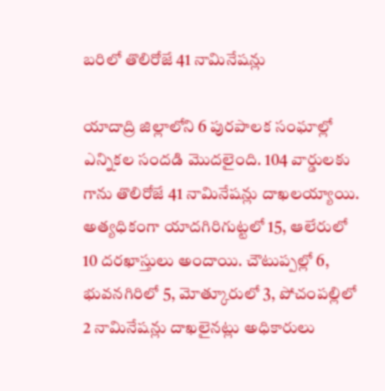బరిలో తొలిరోజే 41 నామినేషన్లు

యాదాద్రి జిల్లాలోని 6 పురపాలక సంఘాల్లో ఎన్నికల సందడి మొదలైంది. 104 వార్డులకు గాను తొలిరోజే 41 నామినేషన్లు దాఖలయ్యాయి. అత్యధికంగా యాదగిరిగుట్టలో 15, ఆలేరులో 10 దరఖాస్తులు అందాయి. చౌటుప్పల్లో 6, భువనగిరిలో 5, మోత్కూరులో 3, పోచంపల్లిలో 2 నామినేషన్లు దాఖలైనట్లు అధికారులు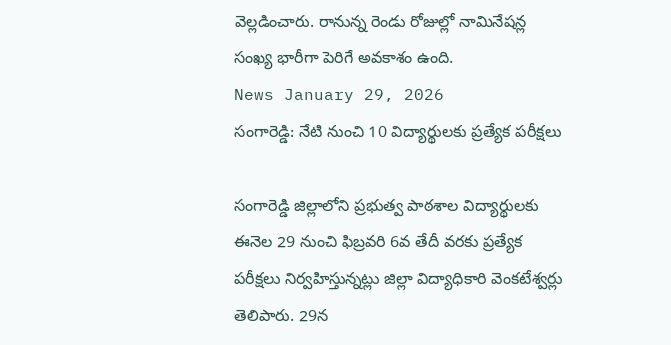వెల్లడించారు. రానున్న రెండు రోజుల్లో నామినేషన్ల సంఖ్య భారీగా పెరిగే అవకాశం ఉంది.
News January 29, 2026
సంగారెడ్డి: నేటి నుంచి 10 విద్యార్థులకు ప్రత్యేక పరీక్షలు

సంగారెడ్డి జిల్లాలోని ప్రభుత్వ పాఠశాల విద్యార్థులకు ఈనెల 29 నుంచి ఫిబ్రవరి 6వ తేదీ వరకు ప్రత్యేక పరీక్షలు నిర్వహిస్తున్నట్లు జిల్లా విద్యాధికారి వెంకటేశ్వర్లు తెలిపారు. 29న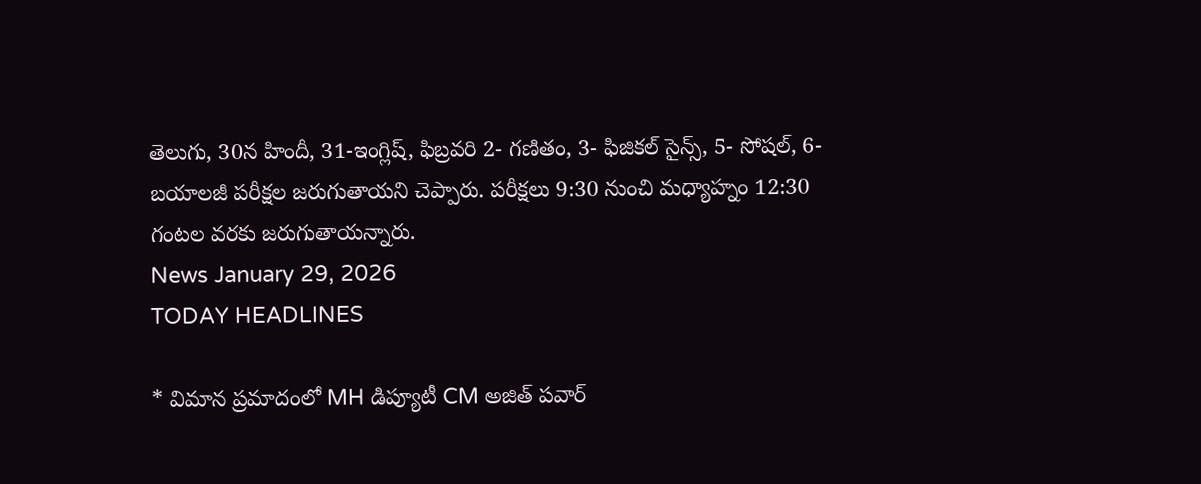తెలుగు, 30న హిందీ, 31-ఇంగ్లిష్, ఫిబ్రవరి 2- గణితం, 3- ఫిజికల్ సైన్స్, 5- సోషల్, 6- బయాలజీ పరీక్షల జరుగుతాయని చెప్పారు. పరీక్షలు 9:30 నుంచి మధ్యాహ్నం 12:30 గంటల వరకు జరుగుతాయన్నారు.
News January 29, 2026
TODAY HEADLINES

* విమాన ప్రమాదంలో MH డిప్యూటీ CM అజిత్ పవార్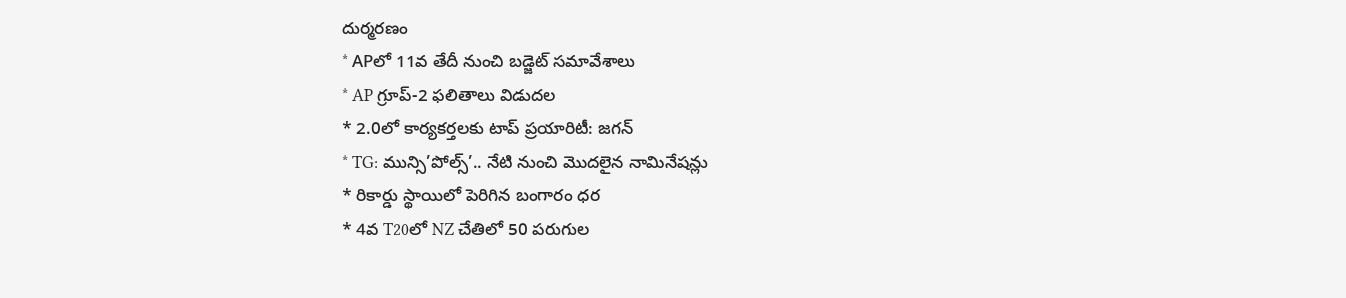దుర్మరణం
* APలో 11వ తేదీ నుంచి బడ్జెట్ సమావేశాలు
* AP గ్రూప్-2 ఫలితాలు విడుదల
* 2.0లో కార్యకర్తలకు టాప్ ప్రయారిటీ: జగన్
* TG: మున్సి’పోల్స్’.. నేటి నుంచి మొదలైన నామినేషన్లు
* రికార్డు స్థాయిలో పెరిగిన బంగారం ధర
* 4వ T20లో NZ చేతిలో 50 పరుగుల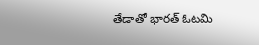తేడాతో భారత్ ఓటమి